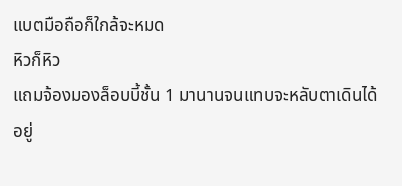แบตมือถือก็ใกล้จะหมด
หิวก็หิว
แถมจ้องมองล็อบบี้ชั้น 1 มานานจนแทบจะหลับตาเดินได้อยู่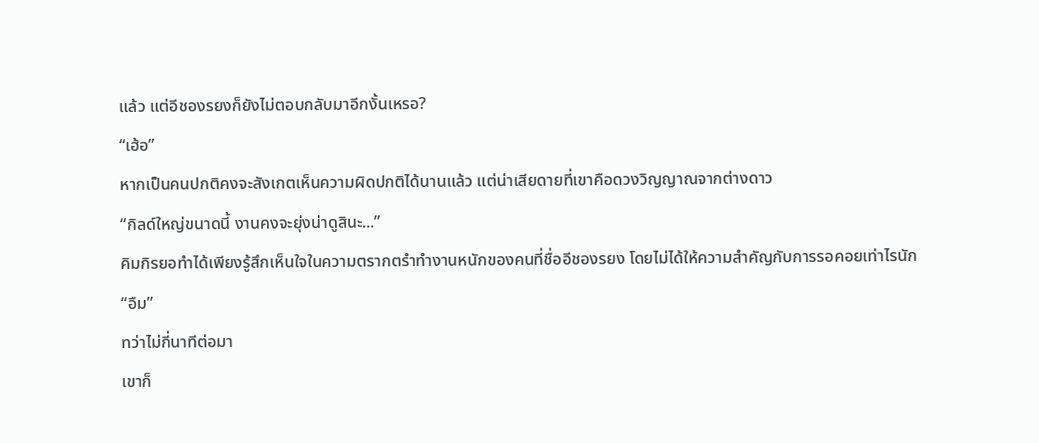แล้ว แต่อีชองรยงก็ยังไม่ตอบกลับมาอีกงั้นเหรอ?
“เฮ้อ”
หากเป็นคนปกติคงจะสังเกตเห็นความผิดปกติได้นานแล้ว แต่น่าเสียดายที่เขาคือดวงวิญญาณจากต่างดาว
“กิลด์ใหญ่ขนาดนี้ งานคงจะยุ่งน่าดูสินะ...”
คิมกิรยอทำได้เพียงรู้สึกเห็นใจในความตรากตรำทำงานหนักของคนที่ชื่ออีชองรยง โดยไม่ได้ให้ความสำคัญกับการรอคอยเท่าไรนัก
“อืม”
ทว่าไม่กี่นาทีต่อมา
เขาก็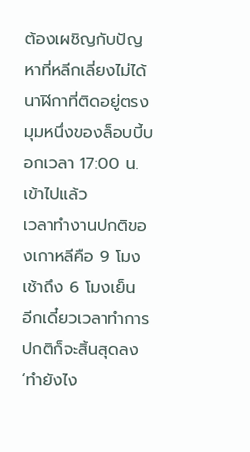ต้องเผชิญกับปัญหาที่หลีกเลี่ยงไม่ได้
นาฬิกาที่ติดอยู่ตรงมุมหนึ่งของล็อบบี้บอกเวลา 17:00 น. เข้าไปแล้ว
เวลาทำงานปกติของเกาหลีคือ 9 โมงเช้าถึง 6 โมงเย็น
อีกเดี๋ยวเวลาทำการปกติก็จะสิ้นสุดลง
‘ทำยังไง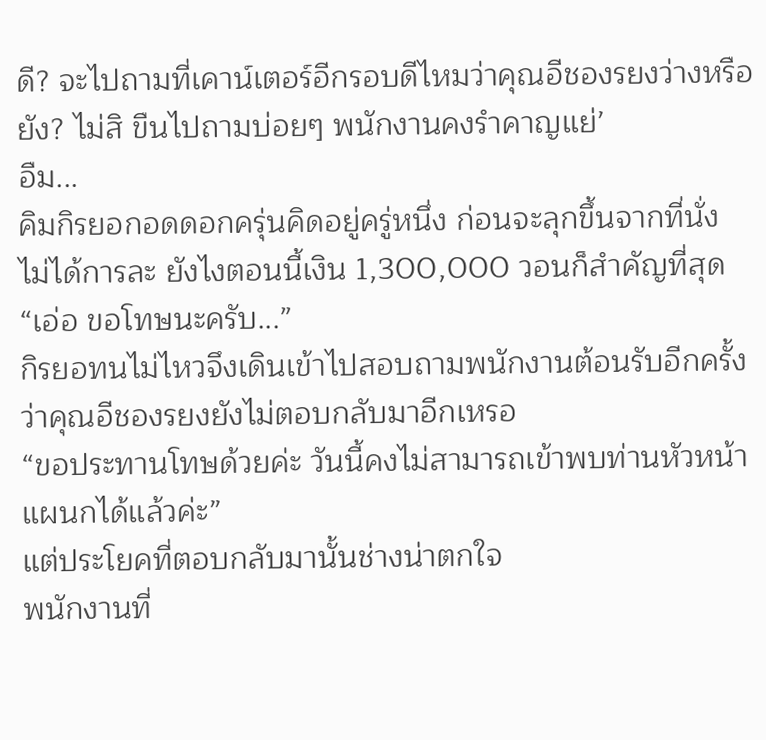ดี? จะไปถามที่เคาน์เตอร์อีกรอบดีไหมว่าคุณอีชองรยงว่างหรือยัง? ไม่สิ ขืนไปถามบ่อยๆ พนักงานคงรำคาญแย่’
อืม...
คิมกิรยอกอดดอกครุ่นคิดอยู่ครู่หนึ่ง ก่อนจะลุกขึ้นจากที่นั่ง
ไม่ได้การละ ยังไงตอนนี้เงิน 1,300,000 วอนก็สำคัญที่สุด
“เอ่อ ขอโทษนะครับ...”
กิรยอทนไม่ไหวจึงเดินเข้าไปสอบถามพนักงานต้อนรับอีกครั้ง ว่าคุณอีชองรยงยังไม่ตอบกลับมาอีกเหรอ
“ขอประทานโทษด้วยค่ะ วันนี้คงไม่สามารถเข้าพบท่านหัวหน้าแผนกได้แล้วค่ะ”
แต่ประโยคที่ตอบกลับมานั้นช่างน่าตกใจ
พนักงานที่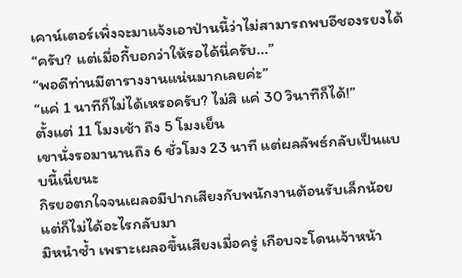เคาน์เตอร์เพิ่งจะมาแจ้งเอาป่านนี้ว่าไม่สามารถพบอีชองรยงได้
“ครับ? แต่เมื่อกี้บอกว่าให้รอได้นี่ครับ...”
“พอดีท่านมีตารางงานแน่นมากเลยค่ะ”
“แค่ 1 นาทีก็ไม่ได้เหรอครับ? ไม่สิ แค่ 30 วินาทีก็ได้!”
ตั้งแต่ 11 โมงเช้า ถึง 5 โมงเย็น
เขานั่งรอมานานถึง 6 ชั่วโมง 23 นาที แต่ผลลัพธ์กลับเป็นแบบนี้เนี่ยนะ
กิรยอตกใจจนเผลอมีปากเสียงกับพนักงานต้อนรับเล็กน้อย แต่ก็ไม่ได้อะไรกลับมา
มิหนำซ้ำ เพราะเผลอขึ้นเสียงเมื่อครู่ เกือบจะโดนเจ้าหน้า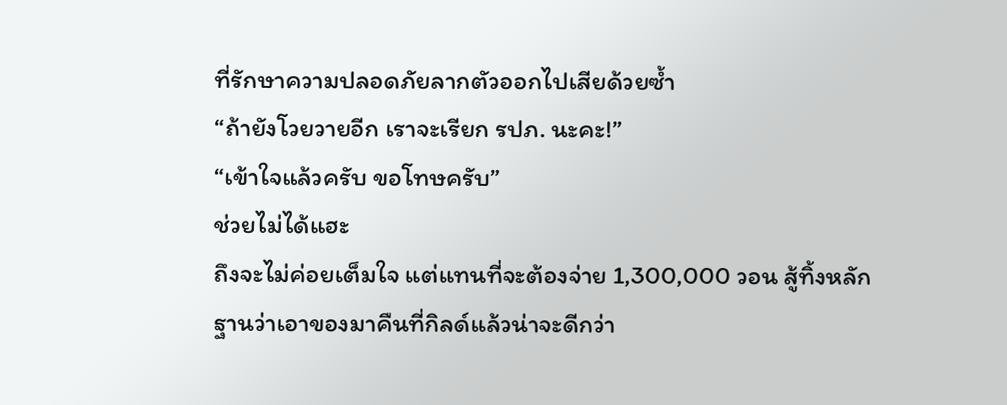ที่รักษาความปลอดภัยลากตัวออกไปเสียด้วยซ้ำ
“ถ้ายังโวยวายอีก เราจะเรียก รปภ. นะคะ!”
“เข้าใจแล้วครับ ขอโทษครับ”
ช่วยไม่ได้แฮะ
ถึงจะไม่ค่อยเต็มใจ แต่แทนที่จะต้องจ่าย 1,300,000 วอน สู้ทิ้งหลักฐานว่าเอาของมาคืนที่กิลด์แล้วน่าจะดีกว่า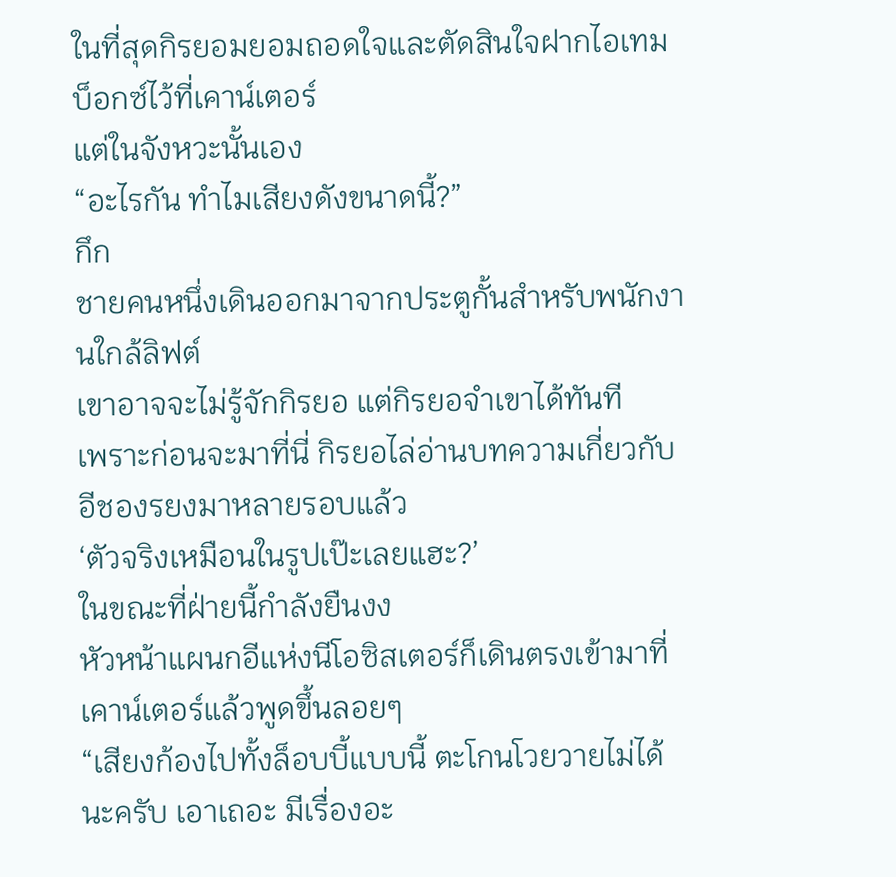ในที่สุดกิรยอมยอมถอดใจและตัดสินใจฝากไอเทมบ็อกซ์ไว้ที่เคาน์เตอร์
แต่ในจังหวะนั้นเอง
“อะไรกัน ทำไมเสียงดังขนาดนี้?”
กึก
ชายคนหนึ่งเดินออกมาจากประตูกั้นสำหรับพนักงานใกล้ลิฟต์
เขาอาจจะไม่รู้จักกิรยอ แต่กิรยอจำเขาได้ทันที
เพราะก่อนจะมาที่นี่ กิรยอไล่อ่านบทความเกี่ยวกับอีชองรยงมาหลายรอบแล้ว
‘ตัวจริงเหมือนในรูปเป๊ะเลยแฮะ?’
ในขณะที่ฝ่ายนี้กำลังยืนงง
หัวหน้าแผนกอีแห่งนีโอซิสเตอร์ก็เดินตรงเข้ามาที่เคาน์เตอร์แล้วพูดขึ้นลอยๆ
“เสียงก้องไปทั้งล็อบบี้แบบนี้ ตะโกนโวยวายไม่ได้นะครับ เอาเถอะ มีเรื่องอะ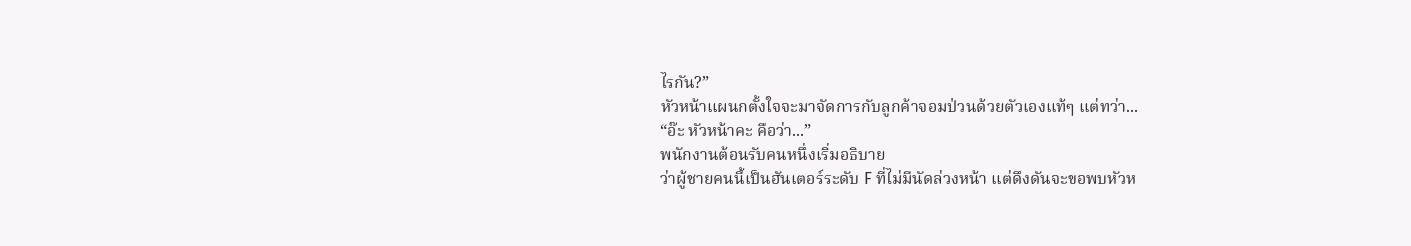ไรกัน?”
หัวหน้าแผนกตั้งใจจะมาจัดการกับลูกค้าจอมป่วนด้วยตัวเองแท้ๆ แต่ทว่า...
“อ๊ะ หัวหน้าคะ คือว่า...”
พนักงานต้อนรับคนหนึ่งเริ่มอธิบาย
ว่าผู้ชายคนนี้เป็นฮันเตอร์ระดับ F ที่ไม่มีนัดล่วงหน้า แต่ดึงดันจะขอพบหัวห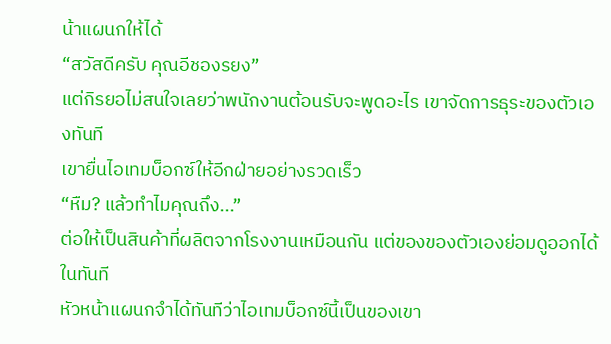น้าแผนกให้ได้
“สวัสดีครับ คุณอีชองรยง”
แต่กิรยอไม่สนใจเลยว่าพนักงานต้อนรับจะพูดอะไร เขาจัดการธุระของตัวเองทันที
เขายื่นไอเทมบ็อกซ์ให้อีกฝ่ายอย่างรวดเร็ว
“หืม? แล้วทำไมคุณถึง...”
ต่อให้เป็นสินค้าที่ผลิตจากโรงงานเหมือนกัน แต่ของของตัวเองย่อมดูออกได้ในทันที
หัวหน้าแผนกจำได้ทันทีว่าไอเทมบ็อกซ์นี้เป็นของเขา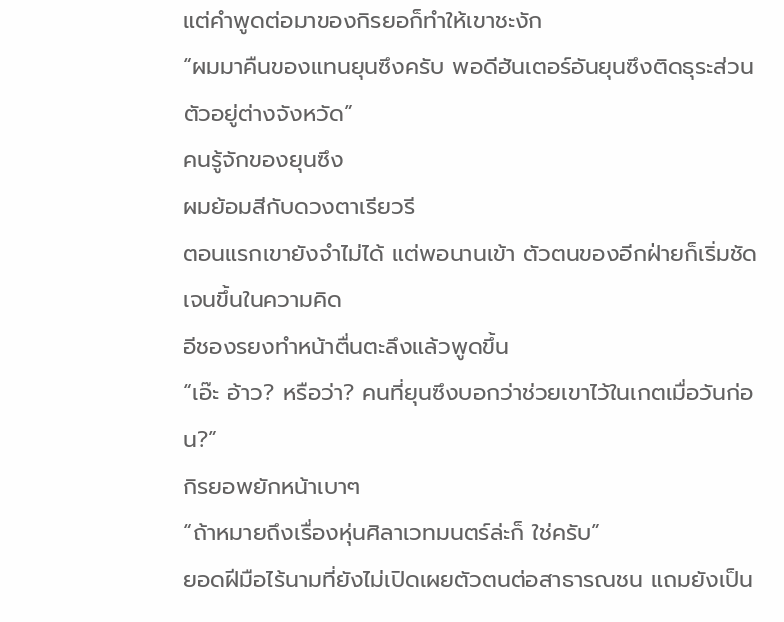แต่คำพูดต่อมาของกิรยอก็ทำให้เขาชะงัก
“ผมมาคืนของแทนยุนซึงครับ พอดีฮันเตอร์อันยุนซึงติดธุระส่วนตัวอยู่ต่างจังหวัด”
คนรู้จักของยุนซึง
ผมย้อมสีกับดวงตาเรียวรี
ตอนแรกเขายังจำไม่ได้ แต่พอนานเข้า ตัวตนของอีกฝ่ายก็เริ่มชัดเจนขึ้นในความคิด
อีชองรยงทำหน้าตื่นตะลึงแล้วพูดขึ้น
“เอ๊ะ อ้าว? หรือว่า? คนที่ยุนซึงบอกว่าช่วยเขาไว้ในเกตเมื่อวันก่อน?”
กิรยอพยักหน้าเบาๆ
“ถ้าหมายถึงเรื่องหุ่นศิลาเวทมนตร์ล่ะก็ ใช่ครับ”
ยอดฝีมือไร้นามที่ยังไม่เปิดเผยตัวตนต่อสาธารณชน แถมยังเป็น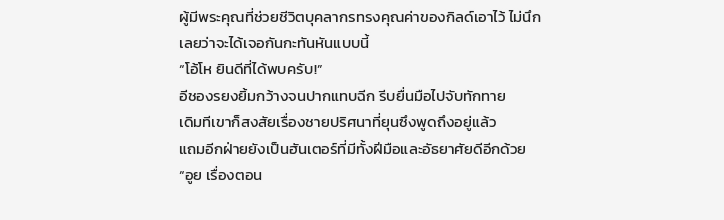ผู้มีพระคุณที่ช่วยชีวิตบุคลากรทรงคุณค่าของกิลด์เอาไว้ ไม่นึกเลยว่าจะได้เจอกันกะทันหันแบบนี้
“โอ้โห ยินดีที่ได้พบครับ!”
อีชองรยงยิ้มกว้างจนปากแทบฉีก รีบยื่นมือไปจับทักทาย
เดิมทีเขาก็สงสัยเรื่องชายปริศนาที่ยุนซึงพูดถึงอยู่แล้ว
แถมอีกฝ่ายยังเป็นฮันเตอร์ที่มีทั้งฝีมือและอัธยาศัยดีอีกด้วย
“อูย เรื่องตอน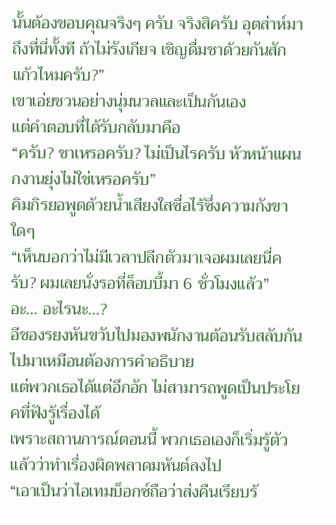นั้นต้องขอบคุณจริงๆ ครับ จริงสิครับ อุตส่าห์มาถึงที่นี่ทั้งที ถ้าไม่รังเกียจ เชิญดื่มชาด้วยกันสักแก้วไหมครับ?”
เขาเอ่ยชวนอย่างนุ่มนวลและเป็นกันเอง
แต่คำตอบที่ได้รับกลับมาคือ
“ครับ? ชาเหรอครับ? ไม่เป็นไรครับ หัวหน้าแผนกงานยุ่งไม่ใช่เหรอครับ”
คิมกิรยอพูดด้วยน้ำเสียงใสซื่อไร้ซึ่งความกังขาใดๆ
“เห็นบอกว่าไม่มีเวลาปลีกตัวมาเจอผมเลยนี่ครับ? ผมเลยนั่งรอที่ล็อบบี้มา 6 ชั่วโมงแล้ว”
อะ... อะไรนะ...?
อีชองรยงหันขวับไปมองพนักงานต้อนรับสลับกันไปมาเหมือนต้องการคำอธิบาย
แต่พวกเธอได้แต่อึกอัก ไม่สามารถพูดเป็นประโยคที่ฟังรู้เรื่องได้
เพราะสถานการณ์ตอนนี้ พวกเธอเองก็เริ่มรู้ตัวแล้วว่าทำเรื่องผิดพลาดมหันต์ลงไป
“เอาเป็นว่าไอเทมบ็อกซ์ถือว่าส่งคืนเรียบร้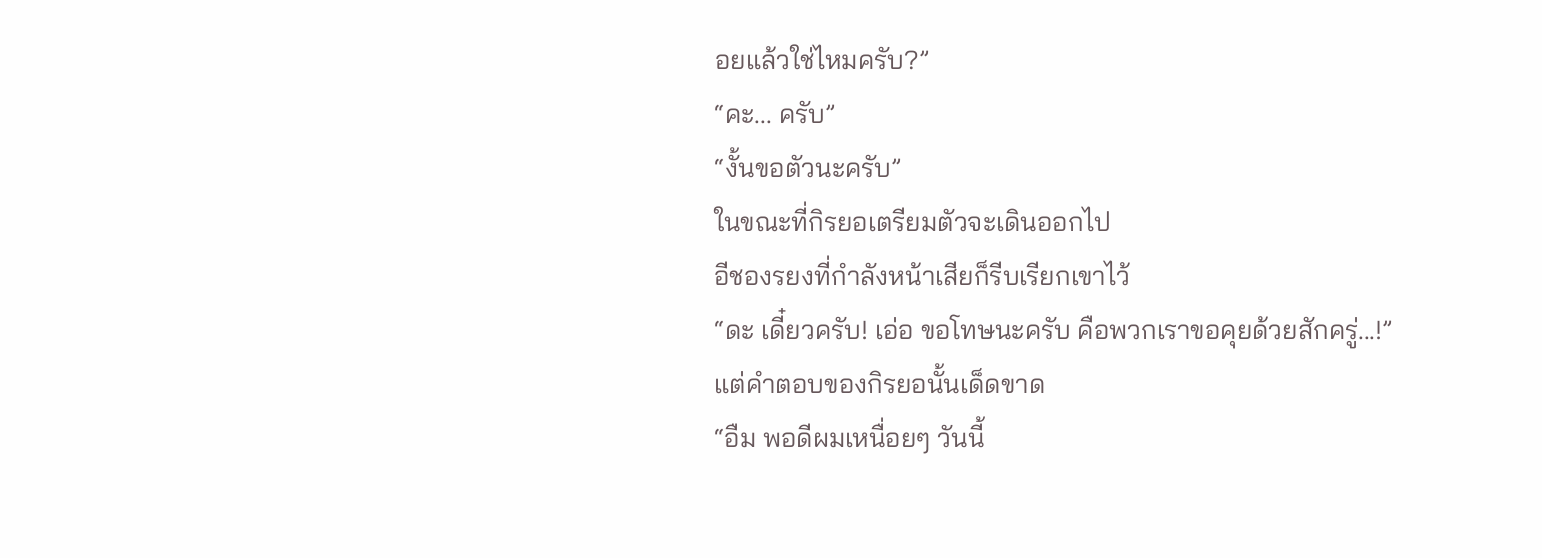อยแล้วใช่ไหมครับ?”
“คะ... ครับ”
“งั้นขอตัวนะครับ”
ในขณะที่กิรยอเตรียมตัวจะเดินออกไป
อีชองรยงที่กำลังหน้าเสียก็รีบเรียกเขาไว้
“ดะ เดี๋ยวครับ! เอ่อ ขอโทษนะครับ คือพวกเราขอคุยด้วยสักครู่...!”
แต่คำตอบของกิรยอนั้นเด็ดขาด
“อืม พอดีผมเหนื่อยๆ วันนี้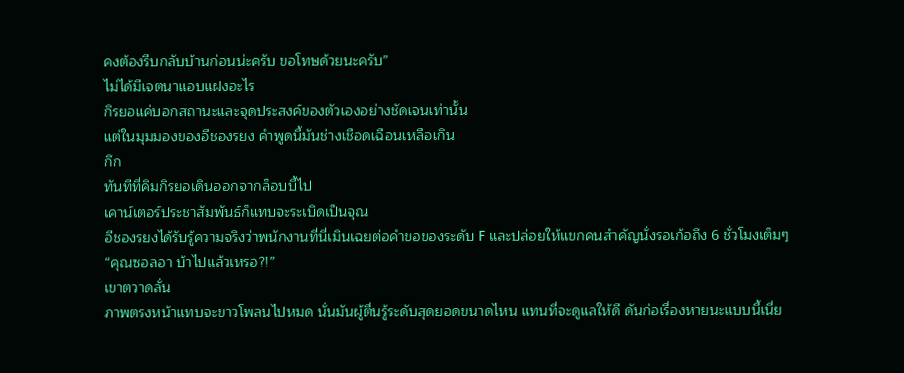คงต้องรีบกลับบ้านก่อนน่ะครับ ขอโทษด้วยนะครับ”
ไม่ได้มีเจตนาแอบแฝงอะไร
กิรยอแค่บอกสถานะและจุดประสงค์ของตัวเองอย่างชัดเจนเท่านั้น
แต่ในมุมมองของอีชองรยง คำพูดนี้มันช่างเชือดเฉือนเหลือเกิน
กึก
ทันทีที่คิมกิรยอเดินออกจากล็อบบี้ไป
เคาน์เตอร์ประชาสัมพันธ์ก็แทบจะระเบิดเป็นจุณ
อีชองรยงได้รับรู้ความจริงว่าพนักงานที่นี่เมินเฉยต่อคำขอของระดับ F และปล่อยให้แขกคนสำคัญนั่งรอเก้อถึง 6 ชั่วโมงเต็มๆ
“คุณซอลอา บ้าไปแล้วเหรอ?!”
เขาตวาดลั่น
ภาพตรงหน้าแทบจะขาวโพลนไปหมด นั่นมันผู้ตื่นรู้ระดับสุดยอดขนาดไหน แทนที่จะดูแลให้ดี ดันก่อเรื่องหายนะแบบนี้เนี่ย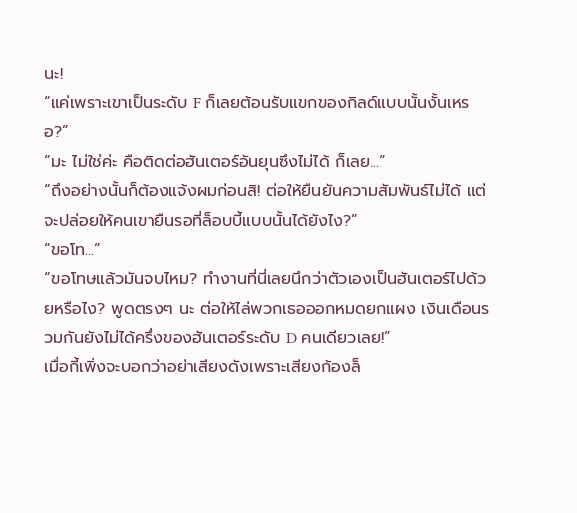นะ!
“แค่เพราะเขาเป็นระดับ F ก็เลยต้อนรับแขกของกิลด์แบบนั้นงั้นเหรอ?”
“มะ ไม่ใช่ค่ะ คือติดต่อฮันเตอร์อันยุนซึงไม่ได้ ก็เลย...”
“ถึงอย่างนั้นก็ต้องแจ้งผมก่อนสิ! ต่อให้ยืนยันความสัมพันธ์ไม่ได้ แต่จะปล่อยให้คนเขายืนรอที่ล็อบบี้แบบนั้นได้ยังไง?”
“ขอโท...”
“ขอโทษแล้วมันจบไหม? ทำงานที่นี่เลยนึกว่าตัวเองเป็นฮันเตอร์ไปด้วยหรือไง? พูดตรงๆ นะ ต่อให้ไล่พวกเธอออกหมดยกแผง เงินเดือนรวมกันยังไม่ได้ครึ่งของฮันเตอร์ระดับ D คนเดียวเลย!”
เมื่อกี้เพิ่งจะบอกว่าอย่าเสียงดังเพราะเสียงก้องล็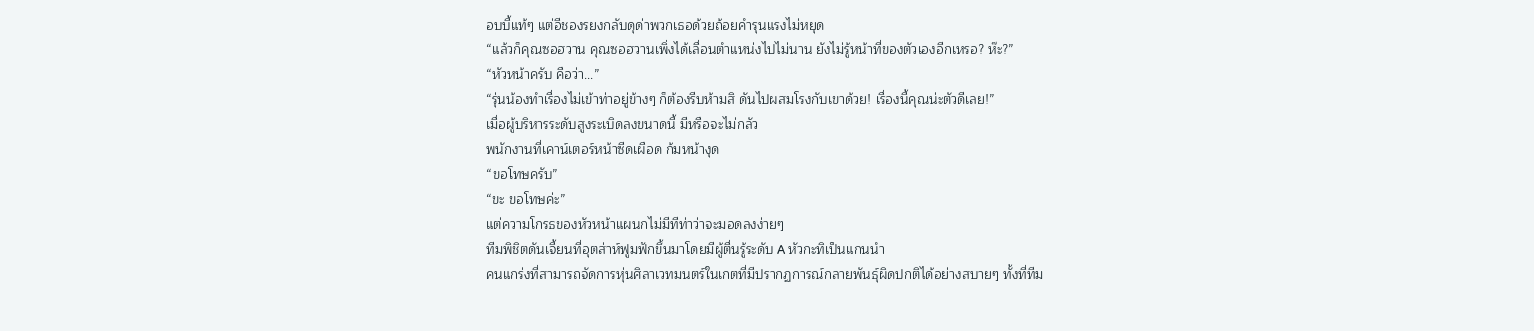อบบี้แท้ๆ แต่อีชองรยงกลับดุด่าพวกเธอด้วยถ้อยคำรุนแรงไม่หยุด
“แล้วก็คุณซอฮวาน คุณซอฮวานเพิ่งได้เลื่อนตำแหน่งไปไม่นาน ยังไม่รู้หน้าที่ของตัวเองอีกเหรอ? ห๊ะ?”
“หัวหน้าครับ คือว่า...”
“รุ่นน้องทำเรื่องไม่เข้าท่าอยู่ข้างๆ ก็ต้องรีบห้ามสิ ดันไปผสมโรงกับเขาด้วย! เรื่องนี้คุณน่ะตัวดีเลย!”
เมื่อผู้บริหารระดับสูงระเบิดลงขนาดนี้ มีหรือจะไม่กลัว
พนักงานที่เคาน์เตอร์หน้าซีดเผือด ก้มหน้างุด
“ขอโทษครับ”
“ขะ ขอโทษค่ะ”
แต่ความโกรธของหัวหน้าแผนกไม่มีทีท่าว่าจะมอดลงง่ายๆ
ทีมพิชิตดันเจี้ยนที่อุตส่าห์ฟูมฟักขึ้นมาโดยมีผู้ตื่นรู้ระดับ A หัวกะทิเป็นแกนนำ
คนแกร่งที่สามารถจัดการหุ่นศิลาเวทมนตร์ในเกตที่มีปรากฏการณ์กลายพันธุ์ผิดปกติได้อย่างสบายๆ ทั้งที่ทีม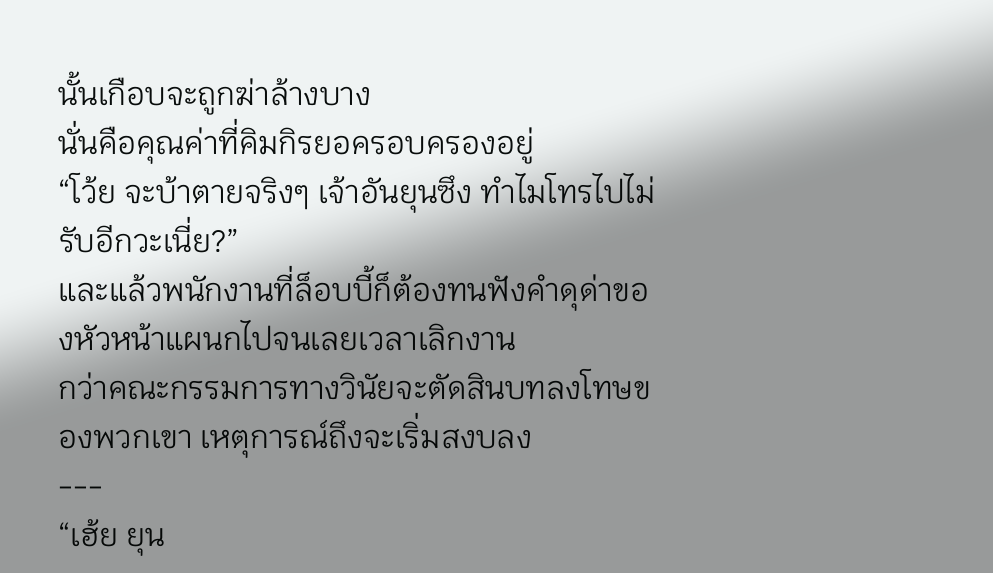นั้นเกือบจะถูกฆ่าล้างบาง
นั่นคือคุณค่าที่คิมกิรยอครอบครองอยู่
“โว้ย จะบ้าตายจริงๆ เจ้าอันยุนซึง ทำไมโทรไปไม่รับอีกวะเนี่ย?”
และแล้วพนักงานที่ล็อบบี้ก็ต้องทนฟังคำดุด่าของหัวหน้าแผนกไปจนเลยเวลาเลิกงาน
กว่าคณะกรรมการทางวินัยจะตัดสินบทลงโทษของพวกเขา เหตุการณ์ถึงจะเริ่มสงบลง
---
“เฮ้ย ยุน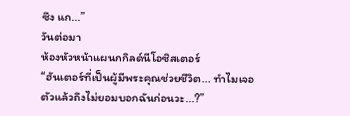ซึง แก...”
วันต่อมา
ห้องหัวหน้าแผนกกิลด์นีโอซิสเตอร์
“ฮันเตอร์ที่เป็นผู้มีพระคุณช่วยชีวิต... ทำไมเจอตัวแล้วถึงไม่ยอมบอกฉันก่อนวะ...?”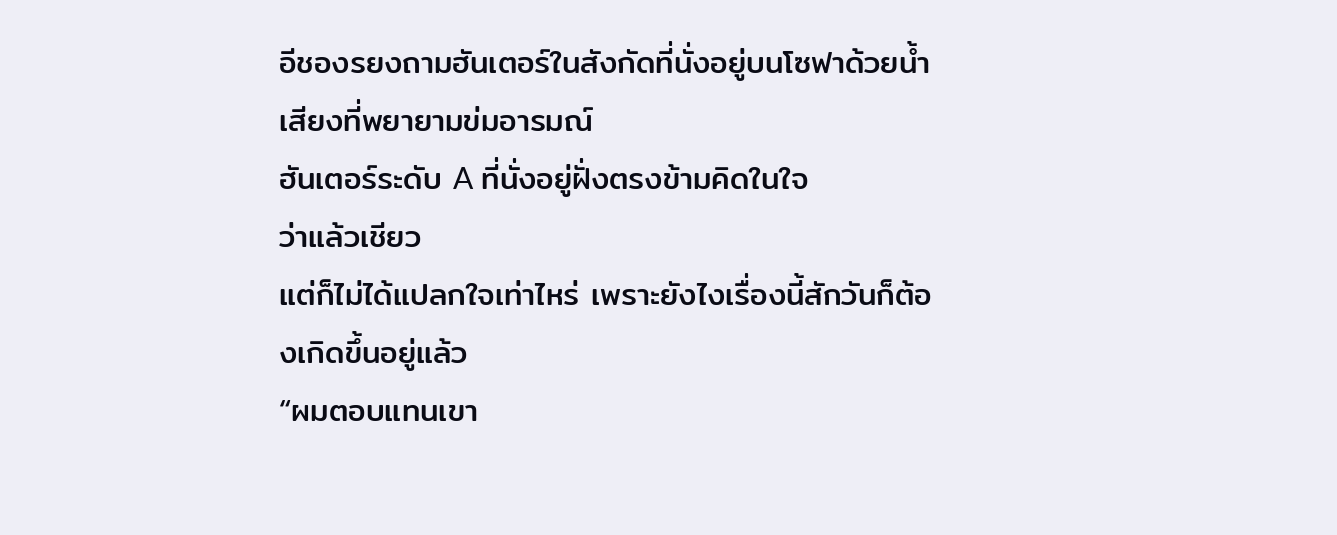อีชองรยงถามฮันเตอร์ในสังกัดที่นั่งอยู่บนโซฟาด้วยน้ำเสียงที่พยายามข่มอารมณ์
ฮันเตอร์ระดับ A ที่นั่งอยู่ฝั่งตรงข้ามคิดในใจ
ว่าแล้วเชียว
แต่ก็ไม่ได้แปลกใจเท่าไหร่ เพราะยังไงเรื่องนี้สักวันก็ต้องเกิดขึ้นอยู่แล้ว
“ผมตอบแทนเขา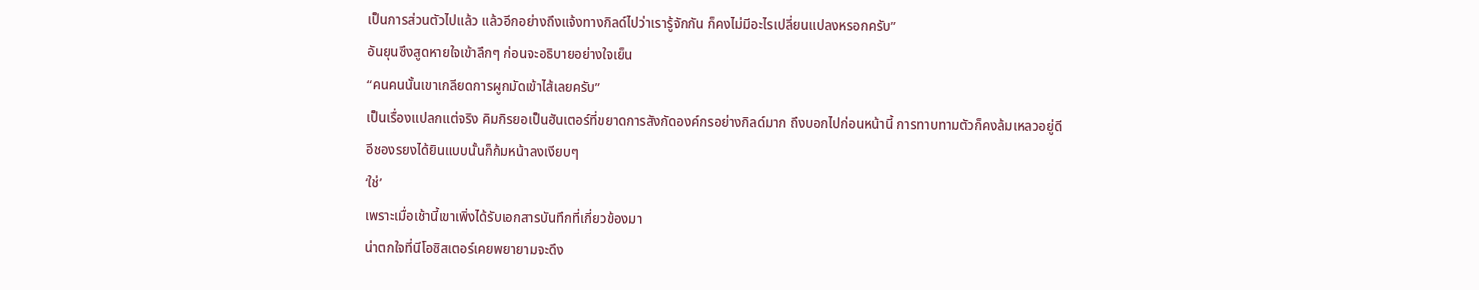เป็นการส่วนตัวไปแล้ว แล้วอีกอย่างถึงแจ้งทางกิลด์ไปว่าเรารู้จักกัน ก็คงไม่มีอะไรเปลี่ยนแปลงหรอกครับ”
อันยุนซึงสูดหายใจเข้าลึกๆ ก่อนจะอธิบายอย่างใจเย็น
“คนคนนั้นเขาเกลียดการผูกมัดเข้าไส้เลยครับ”
เป็นเรื่องแปลกแต่จริง คิมกิรยอเป็นฮันเตอร์ที่ขยาดการสังกัดองค์กรอย่างกิลด์มาก ถึงบอกไปก่อนหน้านี้ การทาบทามตัวก็คงล้มเหลวอยู่ดี
อีชองรยงได้ยินแบบนั้นก็ก้มหน้าลงเงียบๆ
‘ใช่’
เพราะเมื่อเช้านี้เขาเพิ่งได้รับเอกสารบันทึกที่เกี่ยวข้องมา
น่าตกใจที่นีโอซิสเตอร์เคยพยายามจะดึง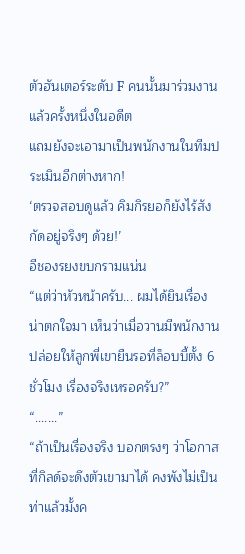ตัวฮันเตอร์ระดับ F คนนั้นมาร่วมงานแล้วครั้งหนึ่งในอดีต
แถมยังจะเอามาเป็นพนักงานในทีมประเมินอีกต่างหาก!
‘ตรวจสอบดูแล้ว คิมกิรยอก็ยังไร้สังกัดอยู่จริงๆ ด้วย!’
อีชองรยงขบกรามแน่น
“แต่ว่าหัวหน้าครับ... ผมได้ยินเรื่องน่าตกใจมา เห็นว่าเมื่อวานมีพนักงานปล่อยให้ลูกพี่เขายืนรอที่ล็อบบี้ตั้ง 6 ชั่วโมง เรื่องจริงเหรอครับ?”
“.......”
“ถ้าเป็นเรื่องจริง บอกตรงๆ ว่าโอกาสที่กิลด์จะดึงตัวเขามาได้ คงพังไม่เป็นท่าแล้วมั้งค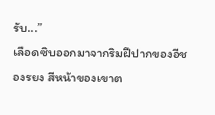รับ...”
เลือดซิบออกมาจากริมฝีปากของอีชองรยง สีหน้าของเขาต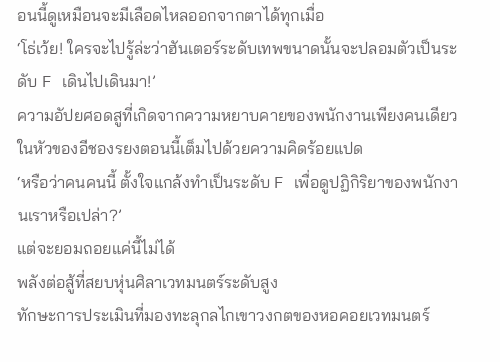อนนี้ดูเหมือนจะมีเลือดไหลออกจากตาได้ทุกเมื่อ
‘โธ่เว้ย! ใครจะไปรู้ล่ะว่าฮันเตอร์ระดับเทพขนาดนั้นจะปลอมตัวเป็นระดับ F เดินไปเดินมา!’
ความอัปยศอดสูที่เกิดจากความหยาบคายของพนักงานเพียงคนเดียว
ในหัวของอีชองรยงตอนนี้เต็มไปด้วยความคิดร้อยแปด
‘หรือว่าคนคนนี้ ตั้งใจแกล้งทำเป็นระดับ F เพื่อดูปฏิกิริยาของพนักงานเราหรือเปล่า?’
แต่จะยอมถอยแค่นี้ไม่ได้
พลังต่อสู้ที่สยบหุ่นศิลาเวทมนตร์ระดับสูง
ทักษะการประเมินที่มองทะลุกลไกเขาวงกตของหอคอยเวทมนตร์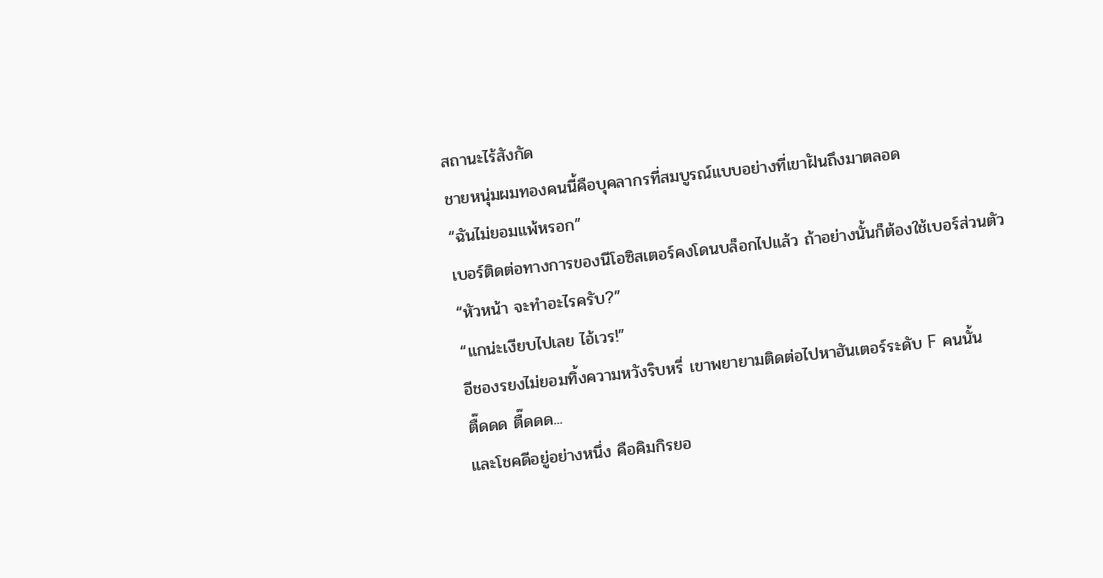สถานะไร้สังกัด
ชายหนุ่มผมทองคนนี้คือบุคลากรที่สมบูรณ์แบบอย่างที่เขาฝันถึงมาตลอด
“ฉันไม่ยอมแพ้หรอก”
เบอร์ติดต่อทางการของนีโอซิสเตอร์คงโดนบล็อกไปแล้ว ถ้าอย่างนั้นก็ต้องใช้เบอร์ส่วนตัว
“หัวหน้า จะทำอะไรครับ?”
“แกน่ะเงียบไปเลย ไอ้เวร!”
อีชองรยงไม่ยอมทิ้งความหวังริบหรี่ เขาพยายามติดต่อไปหาฮันเตอร์ระดับ F คนนั้น
ตื๊ดดด ตื๊ดดด...
และโชคดีอยู่อย่างหนึ่ง คือคิมกิรยอ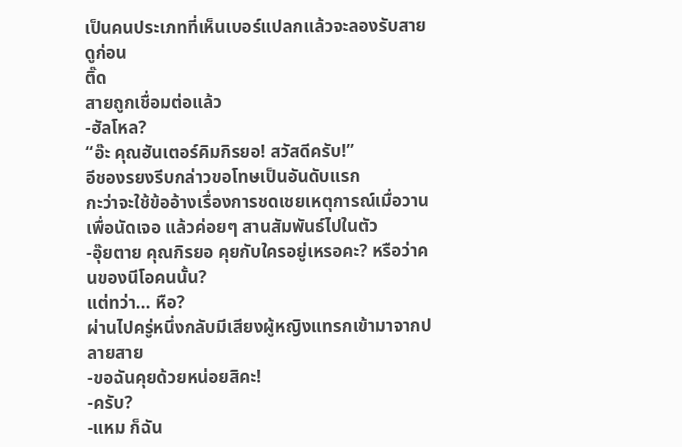เป็นคนประเภทที่เห็นเบอร์แปลกแล้วจะลองรับสายดูก่อน
ติ๊ด
สายถูกเชื่อมต่อแล้ว
-ฮัลโหล?
“อ๊ะ คุณฮันเตอร์คิมกิรยอ! สวัสดีครับ!”
อีชองรยงรีบกล่าวขอโทษเป็นอันดับแรก
กะว่าจะใช้ข้ออ้างเรื่องการชดเชยเหตุการณ์เมื่อวานเพื่อนัดเจอ แล้วค่อยๆ สานสัมพันธ์ไปในตัว
-อุ๊ยตาย คุณกิรยอ คุยกับใครอยู่เหรอคะ? หรือว่าคนของนีโอคนนั้น?
แต่ทว่า... หือ?
ผ่านไปครู่หนึ่งกลับมีเสียงผู้หญิงแทรกเข้ามาจากปลายสาย
-ขอฉันคุยด้วยหน่อยสิคะ!
-ครับ?
-แหม ก็ฉัน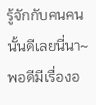รู้จักกับคนคนนั้นดีเลยนี่นา~ พอดีมีเรื่องอ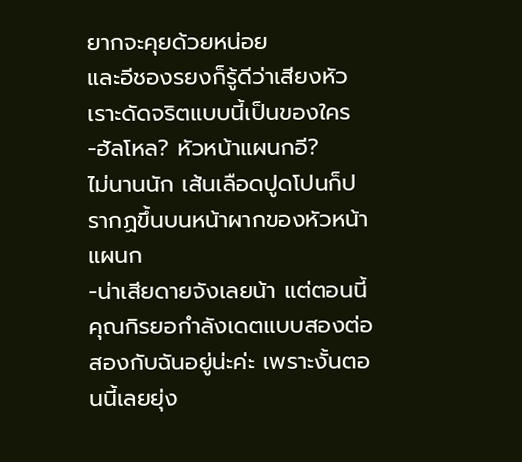ยากจะคุยด้วยหน่อย
และอีชองรยงก็รู้ดีว่าเสียงหัวเราะดัดจริตแบบนี้เป็นของใคร
-ฮัลโหล? หัวหน้าแผนกอี?
ไม่นานนัก เส้นเลือดปูดโปนก็ปรากฏขึ้นบนหน้าผากของหัวหน้าแผนก
-น่าเสียดายจังเลยน้า แต่ตอนนี้คุณกิรยอกำลังเดตแบบสองต่อสองกับฉันอยู่น่ะค่ะ เพราะงั้นตอนนี้เลยยุ่ง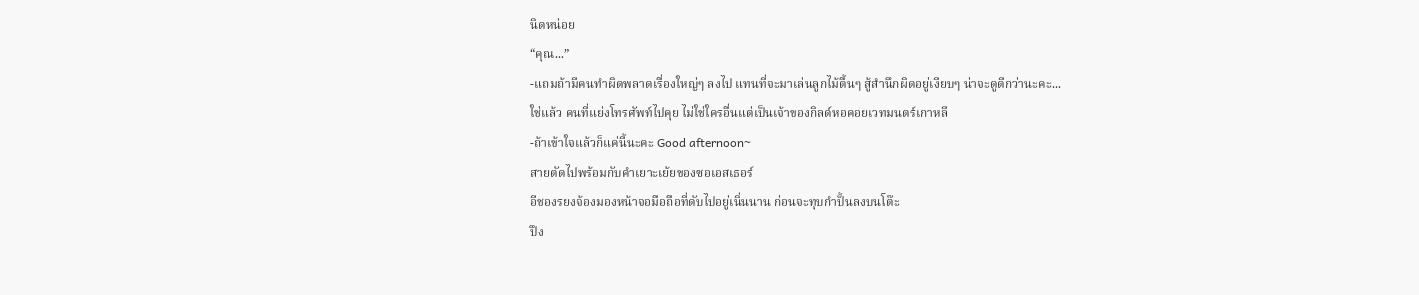นิดหน่อย
“คุณ...”
-แถมถ้ามีคนทำผิดพลาดเรื่องใหญ่ๆ ลงไป แทนที่จะมาเล่นลูกไม้ตื้นๆ สู้สำนึกผิดอยู่เงียบๆ น่าจะดูดีกว่านะคะ...
ใช่แล้ว คนที่แย่งโทรศัพท์ไปคุย ไม่ใช่ใครอื่นแต่เป็นเจ้าของกิลด์หอคอยเวทมนตร์เกาหลี
-ถ้าเข้าใจแล้วก็แค่นี้นะคะ Good afternoon~
สายตัดไปพร้อมกับคำเยาะเย้ยของซอเอสเธอร์
อีชองรยงจ้องมองหน้าจอมือถือที่ดับไปอยู่เนิ่นนาน ก่อนจะทุบกำปั้นลงบนโต๊ะ
ปึง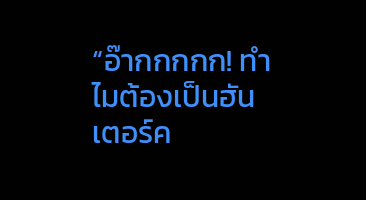“อ๊ากกกกก! ทำไมต้องเป็นฮันเตอร์ค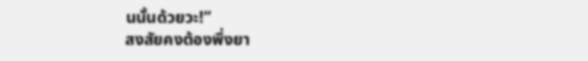นนั้นด้วยวะ!”
สงสัยคงต้องพึ่งยา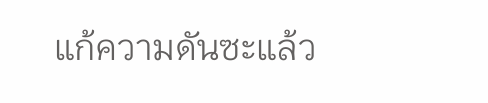แก้ความดันซะแล้ว